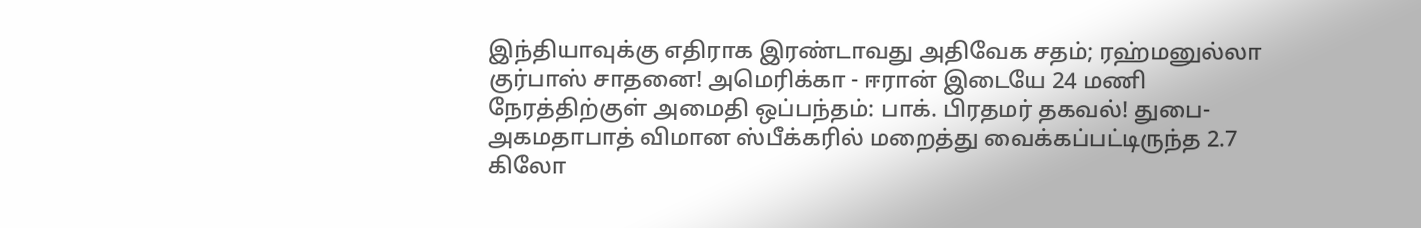இந்தியாவுக்கு எதிராக இரண்டாவது அதிவேக சதம்; ரஹ்மனுல்லா குர்பாஸ் சாதனை! அமெரிக்கா - ஈரான் இடையே 24 மணி நேரத்திற்குள் அமைதி ஒப்பந்தம்: பாக். பிரதமர் தகவல்! துபை-அகமதாபாத் விமான ஸ்பீக்கரில் மறைத்து வைக்கப்பட்டிருந்த 2.7 கிலோ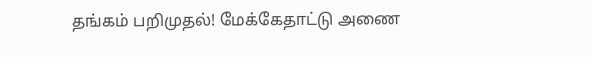தங்கம் பறிமுதல்! மேக்கேதாட்டு அணை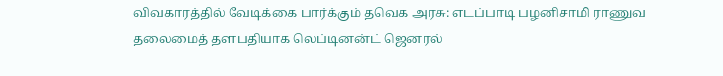விவகாரத்தில் வேடிக்கை பார்க்கும் தவெக அரசு: எடப்பாடி பழனிசாமி ராணுவ தலைமைத் தளபதியாக லெப்டினன்ட் ஜெனரல்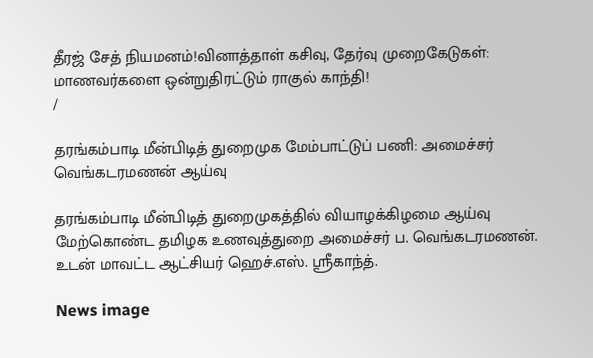தீரஜ் சேத் நியமனம்!வினாத்தாள் கசிவு, தேர்வு முறைகேடுகள்: மாணவர்களை ஒன்றுதிரட்டும் ராகுல் காந்தி!
/

தரங்கம்பாடி மீன்பிடித் துறைமுக மேம்பாட்டுப் பணி: அமைச்சர் வெங்கடரமணன் ஆய்வு

தரங்கம்பாடி மீன்பிடித் துறைமுகத்தில் வியாழக்கிழமை ஆய்வு மேற்கொண்ட தமிழக உணவுத்துறை அமைச்சர் ப. வெங்கடரமணன். உடன் மாவட்ட ஆட்சியர் ஹெச்.எஸ். ஸ்ரீகாந்த்.

News image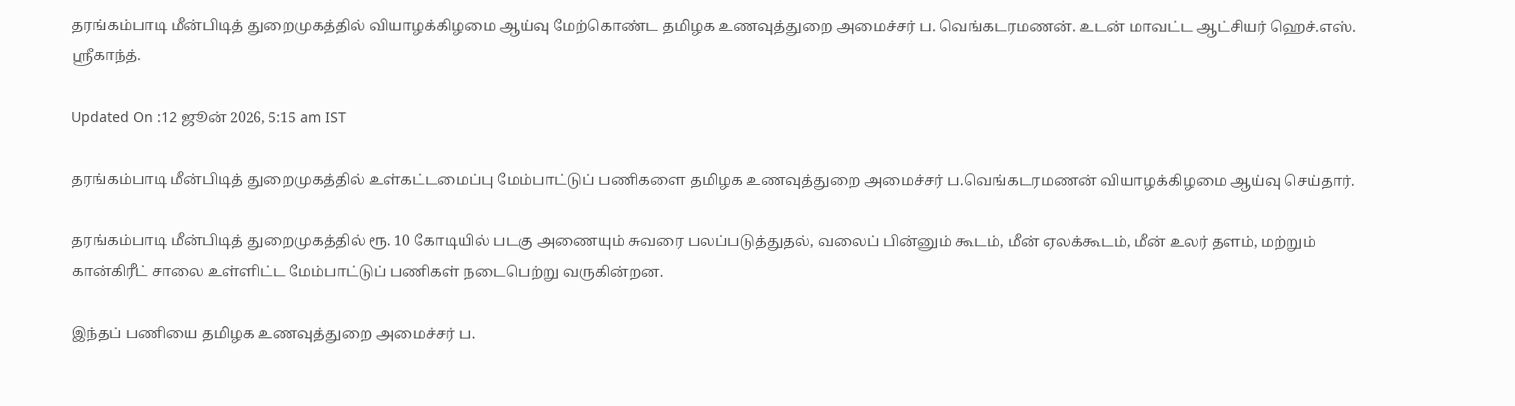தரங்கம்பாடி மீன்பிடித் துறைமுகத்தில் வியாழக்கிழமை ஆய்வு மேற்கொண்ட தமிழக உணவுத்துறை அமைச்சர் ப. வெங்கடரமணன். உடன் மாவட்ட ஆட்சியர் ஹெச்.எஸ். ஸ்ரீகாந்த்.

Updated On :12 ஜூன் 2026, 5:15 am IST

தரங்கம்பாடி மீன்பிடித் துறைமுகத்தில் உள்கட்டமைப்பு மேம்பாட்டுப் பணிகளை தமிழக உணவுத்துறை அமைச்சர் ப.வெங்கடரமணன் வியாழக்கிழமை ஆய்வு செய்தார்.

தரங்கம்பாடி மீன்பிடித் துறைமுகத்தில் ரூ. 10 கோடியில் படகு அணையும் சுவரை பலப்படுத்துதல், வலைப் பின்னும் கூடம், மீன் ஏலக்கூடம், மீன் உலர் தளம், மற்றும் கான்கிரீட் சாலை உள்ளிட்ட மேம்பாட்டுப் பணிகள் நடைபெற்று வருகின்றன.

இந்தப் பணியை தமிழக உணவுத்துறை அமைச்சர் ப.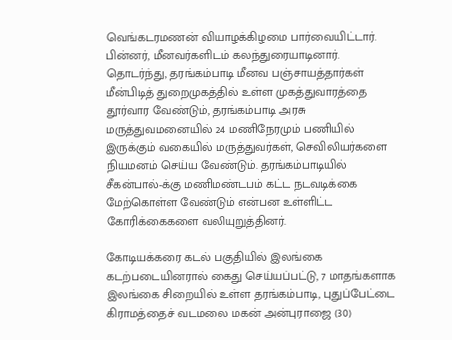வெங்கடரமணன் வியாழக்கிழமை பார்வையிட்டார். பின்னர், மீனவர்களிடம் கலந்துரையாடினார். தொடர்ந்து, தரங்கம்பாடி மீனவ பஞ்சாயத்தார்கள் மீன்பிடித் துறைமுகத்தில் உள்ள முகத்துவாரத்தை தூர்வார வேண்டும், தரங்கம்பாடி அரசு மருத்துவமனையில் 24 மணிநேரமும் பணியில் இருக்கும் வகையில் மருத்துவர்கள், செவிலியர்களை நியமனம் செய்ய வேண்டும். தரங்கம்பாடியில் சீகன்பால்-க்கு மணிமண்டபம் கட்ட நடவடிக்கை மேற்கொள்ள வேண்டும் என்பன உள்ளிட்ட கோரிக்கைகளை வலியுறுத்தினர்.

கோடியக்கரை கடல் பகுதியில் இலங்கை கடற்படையினரால் கைது செய்யப்பட்டு, 7 மாதங்களாக இலங்கை சிறையில் உள்ள தரங்கம்பாடி, புதுப்பேட்டை கிராமத்தைச் வடமலை மகன் அன்புராஜை (30)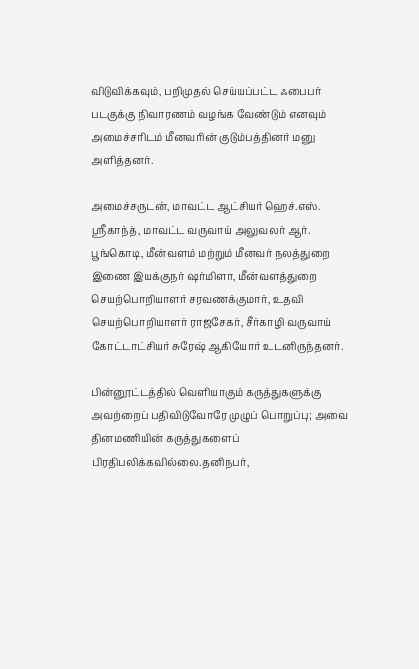விடுவிக்கவும், பறிமுதல் செய்யப்பட்ட ஃபைபர் படகுக்கு நிவாரணம் வழங்க வேண்டும் எனவும் அமைச்சரிடம் மீனவரின் குடும்பத்தினர் மனு அளித்தனர்.

அமைச்சருடன், மாவட்ட ஆட்சியர் ஹெச்.எஸ். ஸ்ரீகாந்த், மாவட்ட வருவாய் அலுவலர் ஆர். பூங்கொடி, மீன்வளம் மற்றும் மீனவர் நலத்துறை இணை இயக்குநர் ஷர்மிளா, மீன்வளத்துறை செயற்பொறியாளர் சரவணக்குமார், உதவி செயற்பொறியாளர் ராஜசேகர், சீர்காழி வருவாய் கோட்டாட்சியர் சுரேஷ் ஆகியோர் உடனிருந்தனர்.

பின்னூட்டத்தில் வெளியாகும் கருத்துகளுக்கு அவற்றைப் பதிவிடுவோரே முழுப் பொறுப்பு; அவை தினமணியின் கருத்துகளைப் பிரதிபலிக்கவில்லை.தனிநபர்,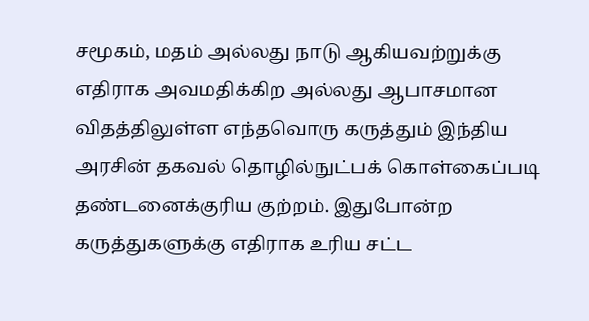சமூகம், மதம் அல்லது நாடு ஆகியவற்றுக்கு எதிராக அவமதிக்கிற அல்லது ஆபாசமான விதத்திலுள்ள எந்தவொரு கருத்தும் இந்திய அரசின் தகவல் தொழில்நுட்பக் கொள்கைப்படி தண்டனைக்குரிய குற்றம். இதுபோன்ற கருத்துகளுக்கு எதிராக உரிய சட்ட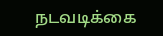நடவடிக்கை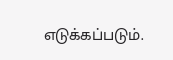எடுக்கப்படும்.